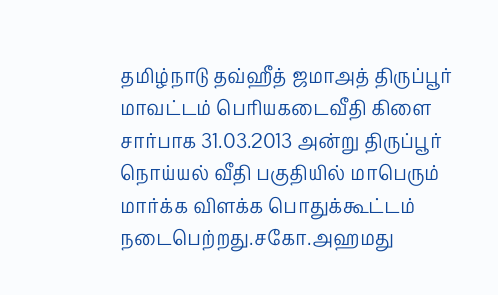தமிழ்நாடு தவ்ஹீத் ஜமாஅத் திருப்பூர் மாவட்டம் பெரியகடைவீதி கிளை சார்பாக 31.03.2013 அன்று திருப்பூர் நொய்யல் வீதி பகுதியில் மாபெரும் மார்க்க விளக்க பொதுக்கூட்டம் நடைபெற்றது.சகோ.அஹமது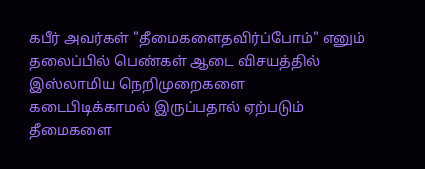கபீர் அவர்கள் "தீமைகளைதவிர்ப்போம்" எனும் தலைப்பில் பெண்கள் ஆடை விசயத்தில் இஸ்லாமிய நெறிமுறைகளை கடைபிடிக்காமல் இருப்பதால் ஏற்படும் தீமைகளை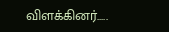விளக்கினர்.....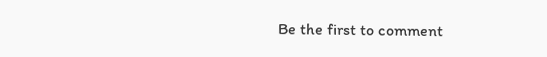Be the first to comment